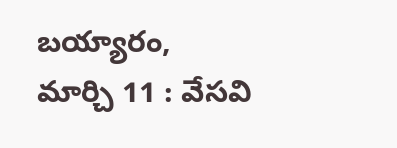బయ్యారం, మార్చి 11 : వేసవి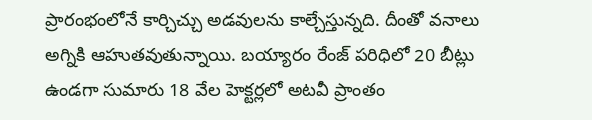ప్రారంభంలోనే కార్చిచ్చు అడవులను కాల్చేస్తున్నది. దీంతో వనాలు అగ్నికి ఆహుతవుతున్నాయి. బయ్యారం రేంజ్ పరిధిలో 20 బీట్లు ఉండగా సుమారు 18 వేల హెక్టర్లలో అటవీ ప్రాంతం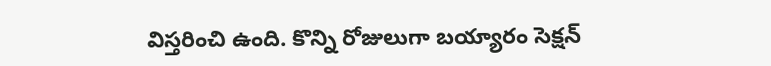విస్తరించి ఉంది. కొన్ని రోజులుగా బయ్యారం సెక్షన్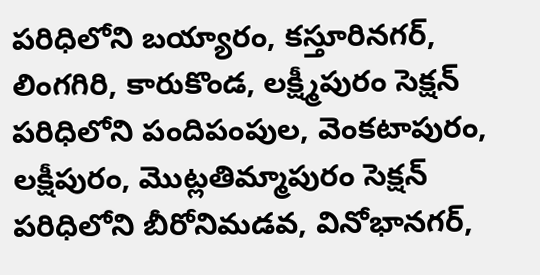పరిధిలోని బయ్యారం, కస్తూరినగర్, లింగగిరి, కారుకొండ, లక్ష్మీపురం సెక్షన్ పరిధిలోని పందిపంపుల, వెంకటాపురం, లక్షీపురం, మొట్లతిమ్మాపురం సెక్షన్ పరిధిలోని బీరోనిమడవ, వినోభానగర్,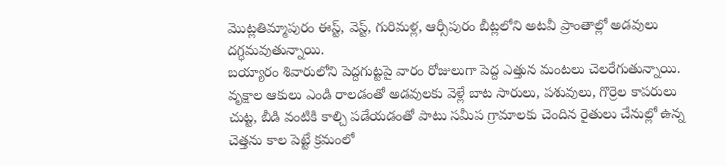మొట్లతిమ్మాపురం ఈస్ట్, వెస్ట్, గురిమళ్ల, ఆర్సీపురం బీట్లలోని అటవీ ప్రాంతాల్లో అడవులు దగ్ధమవుతున్నాయి.
బయ్యారం శివారులోని పెద్దగుట్టపై వారం రోజులుగా పెద్ద ఎత్తున మంటలు చెలరేగుతున్నాయి. వృక్షాల ఆకులు ఎండి రాలడంతో అడవులకు వెళ్లే బాట సారులు, పశువులు, గొర్రెల కాపరులు చుట్ట, బీడి వంటికి కాల్చి పడేయడంతో పాటు సమీప గ్రామాలకు చెందిన రైతులు చేనుల్లో ఉన్న చెత్తను కాల పెట్టే క్రమంలో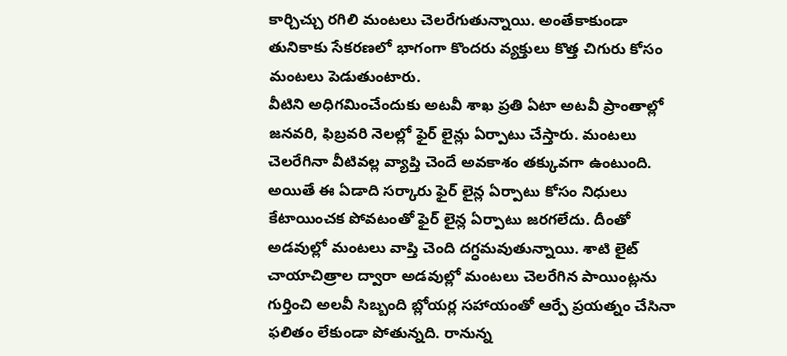కార్చిచ్చు రగిలి మంటలు చెలరేగుతున్నాయి. అంతేకాకుండా తునికాకు సేకరణలో భాగంగా కొందరు వ్యక్తులు కొత్త చిగురు కోసం మంటలు పెడుతుంటారు.
వీటిని అధిగమించేందుకు అటవీ శాఖ ప్రతి ఏటా అటవీ ప్రాంతాల్లో జనవరి, ఫిబ్రవరి నెలల్లో ఫైర్ లైన్లు ఏర్పాటు చేస్తారు. మంటలు చెలరేగినా వీటివల్ల వ్యాప్తి చెందే అవకాశం తక్కువగా ఉంటుంది. అయితే ఈ ఏడాది సర్కారు ఫైర్ లైన్ల ఏర్పాటు కోసం నిధులు కేటాయించక పోవటంతో ఫైర్ లైన్ల ఏర్పాటు జరగలేదు. దీంతో అడవుల్లో మంటలు వాప్తి చెంది దగ్ధమవుతున్నాయి. శాటి లైట్ చాయాచిత్రాల ద్వారా అడవుల్లో మంటలు చెలరేగిన పాయింట్లను గుర్తించి అలవీ సిబ్బంది బ్లోయర్ల సహాయంతో ఆర్పే ప్రయత్నం చేసినా ఫలితం లేకుండా పోతున్నది. రానున్న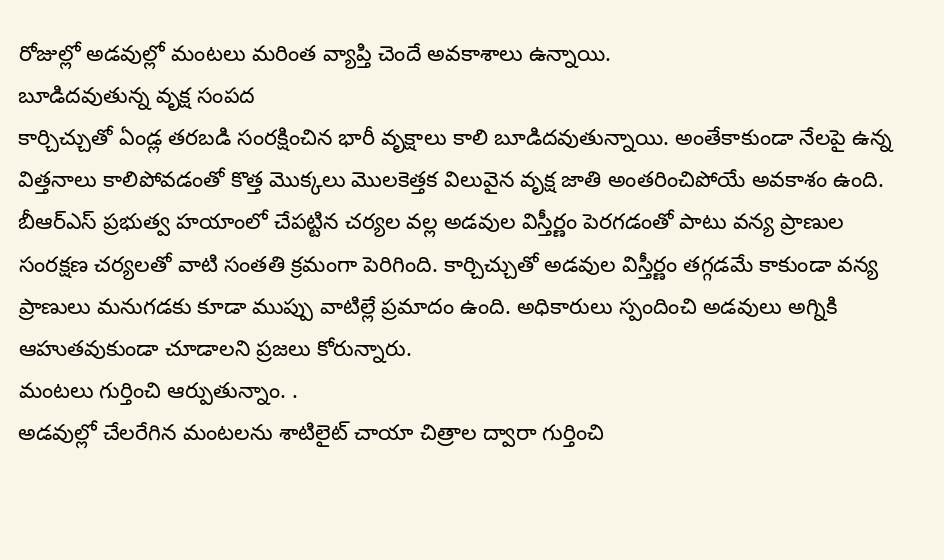రోజుల్లో అడవుల్లో మంటలు మరింత వ్యాప్తి చెందే అవకాశాలు ఉన్నాయి.
బూడిదవుతున్న వృక్ష సంపద
కార్చిచ్చుతో ఏండ్ల తరబడి సంరక్షించిన భారీ వృక్షాలు కాలి బూడిదవుతున్నాయి. అంతేకాకుండా నేలపై ఉన్న విత్తనాలు కాలిపోవడంతో కొత్త మొక్కలు మొలకెత్తక విలువైన వృక్ష జాతి అంతరించిపోయే అవకాశం ఉంది. బీఆర్ఎస్ ప్రభుత్వ హయాంలో చేపట్టిన చర్యల వల్ల అడవుల విస్తీర్ణం పెరగడంతో పాటు వన్య ప్రాణుల సంరక్షణ చర్యలతో వాటి సంతతి క్రమంగా పెరిగింది. కార్చిచ్చుతో అడవుల విస్తీర్ణం తగ్గడమే కాకుండా వన్య ప్రాణులు మనుగడకు కూడా ముప్పు వాటిల్లే ప్రమాదం ఉంది. అధికారులు స్పందించి అడవులు అగ్నికి ఆహుతవుకుండా చూడాలని ప్రజలు కోరున్నారు.
మంటలు గుర్తించి ఆర్పుతున్నాం. .
అడవుల్లో చేలరేగిన మంటలను శాటిలైట్ చాయా చిత్రాల ద్వారా గుర్తించి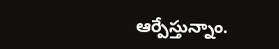ఆర్పేస్తున్నాం.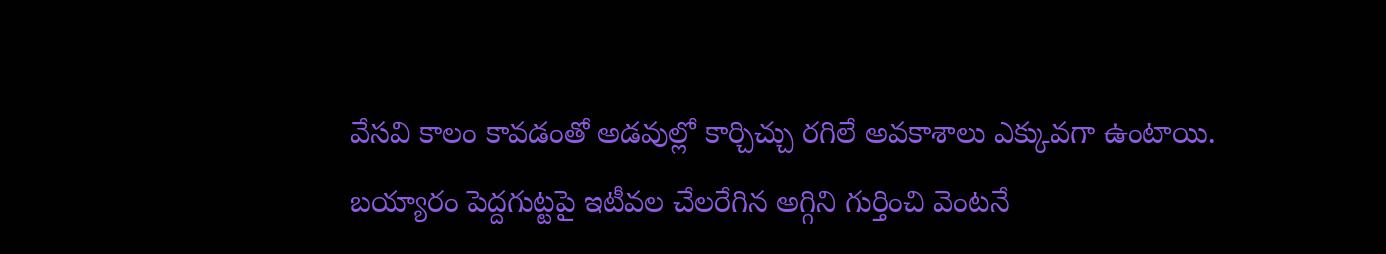వేసవి కాలం కావడంతో అడవుల్లో కార్చిచ్చు రగిలే అవకాశాలు ఎక్కువగా ఉంటాయి. బయ్యారం పెద్దగుట్టపై ఇటీవల చేలరేగిన అగ్గిని గుర్తించి వెంటనే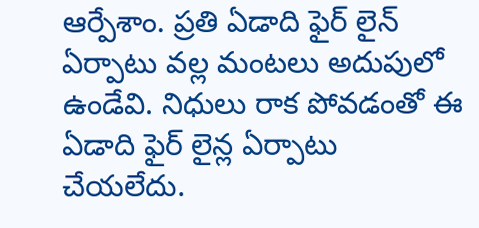ఆర్పేశాం. ప్రతి ఏడాది ఫైర్ లైన్ ఏర్పాటు వల్ల మంటలు అదుపులో ఉండేవి. నిధులు రాక పోవడంతో ఈ ఏడాది ఫైర్ లైన్ల ఏర్పాటు చేయలేదు.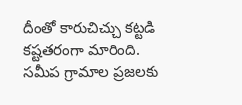దీంతో కారుచిచ్చు కట్టడి కష్టతరంగా మారింది. సమీప గ్రామాల ప్రజలకు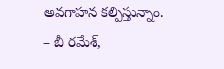అవగాహన కల్పిస్తున్నాం.
– బీ రమేశ్,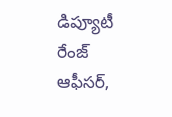డిప్యూటీ రేంజ్ ఆఫీసర్,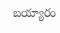బయ్యారం